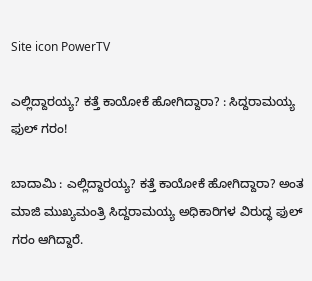Site icon PowerTV

ಎಲ್ಲಿದ್ದಾರಯ್ಯ? ಕತ್ತೆ ಕಾಯೋಕೆ ಹೋಗಿದ್ದಾರಾ? : ಸಿದ್ದರಾಮಯ್ಯ ಫುಲ್ ಗರಂ!

ಬಾದಾಮಿ : ಎಲ್ಲಿದ್ದಾರಯ್ಯ? ಕತ್ತೆ ಕಾಯೋಕೆ ಹೋಗಿದ್ದಾರಾ? ಅಂತ ಮಾಜಿ ಮುಖ್ಯಮಂತ್ರಿ ಸಿದ್ದರಾಮಯ್ಯ ಅಧಿಕಾರಿಗಳ ವಿರುದ್ಧ ಫುಲ್ ಗರಂ ಆಗಿದ್ದಾರೆ.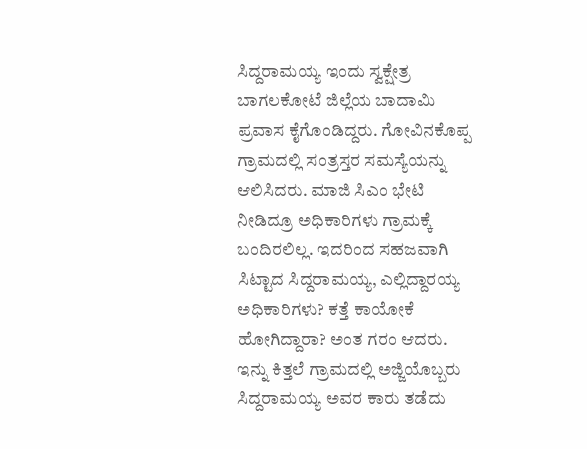ಸಿದ್ದರಾಮಯ್ಯ ಇಂದು ಸ್ವಕ್ಷೇತ್ರ ಬಾಗಲಕೋಟೆ ಜಿಲ್ಲೆಯ ಬಾದಾಮಿ ಪ್ರವಾಸ ಕೈಗೊಂಡಿದ್ದರು. ಗೋವಿನಕೊಪ್ಪ ಗ್ರಾಮದಲ್ಲಿ ಸಂತ್ರಸ್ತರ ಸಮಸ್ಯೆಯನ್ನು ಆಲಿಸಿದರು. ಮಾಜಿ ಸಿಎಂ ಭೇಟಿ ನೀಡಿದ್ರೂ ಅಧಿಕಾರಿಗಳು ಗ್ರಾಮಕ್ಕೆ ಬಂದಿರಲಿಲ್ಲ. ಇದರಿಂದ ಸಹಜವಾಗಿ ಸಿಟ್ಟಾದ ಸಿದ್ದರಾಮಯ್ಯ, ಎಲ್ಲಿದ್ದಾರಯ್ಯ ಅಧಿಕಾರಿಗಳು? ಕತ್ತೆ ಕಾಯೋಕೆ ಹೋಗಿದ್ದಾರಾ? ಅಂತ ಗರಂ ಆದರು.
ಇನ್ನು ಕಿತ್ತಲೆ ಗ್ರಾಮದಲ್ಲಿ ಅಜ್ಜಿಯೊಬ್ಬರು ಸಿದ್ದರಾಮಯ್ಯ ಅವರ ಕಾರು ತಡೆದು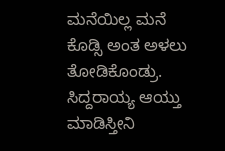ಮನೆಯಿಲ್ಲ ಮನೆ ಕೊಡ್ಸಿ ಅಂತ ಅಳಲು ತೋಡಿಕೊಂಡ್ರು. ಸಿದ್ದರಾಯ್ಯ ಆಯ್ತು ಮಾಡಿಸ್ತೀನಿ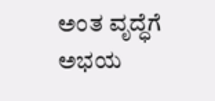ಅಂತ ವೃದ್ಧೆಗೆ ಅಭಯ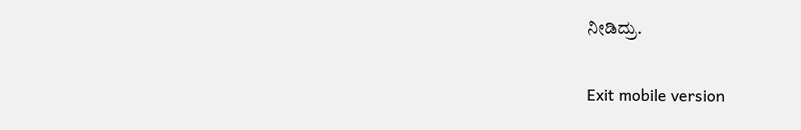ನೀಡಿದ್ರು.

Exit mobile version